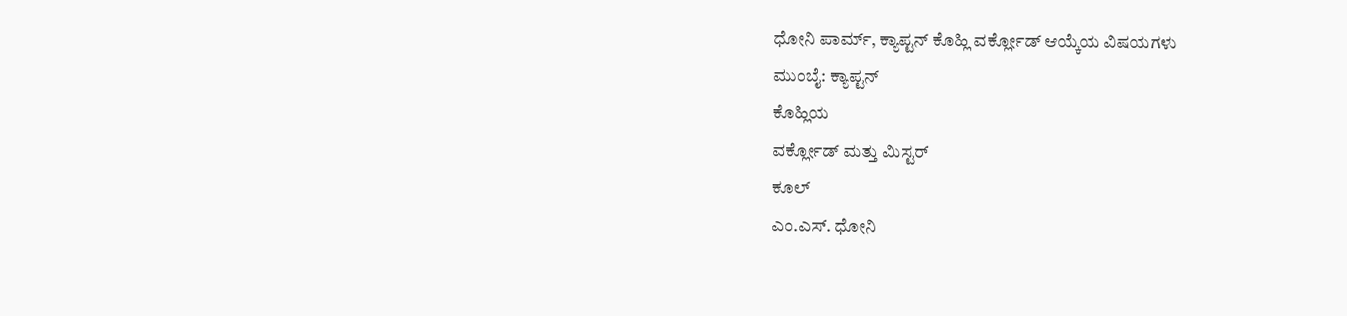ಧೋನಿ ಪಾರ್ಮ್, ಕ್ಯಾಪ್ಟನ್ ಕೊಹ್ಲಿ ವರ್ಕ್ಲೋಡ್ ಆಯ್ಕೆಯ ವಿಷಯಗಳು
ಮುಂಬೈ: ಕ್ಯಾಪ್ಟನ್
ಕೊಹ್ಲಿಯ
ವರ್ಕ್ಲೋಡ್ ಮತ್ತು ಮಿಸ್ಟರ್
ಕೂಲ್
ಎಂ.ಎಸ್. ಧೋನಿ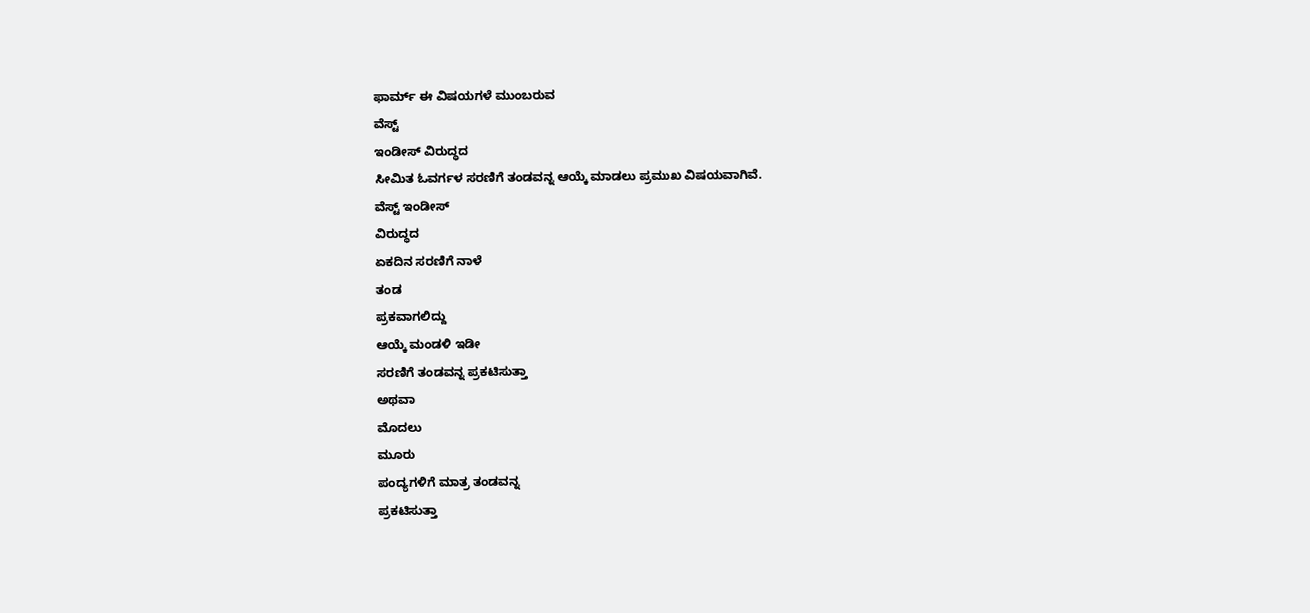ಫಾರ್ಮ್ ಈ ವಿಷಯಗಳೆ ಮುಂಬರುವ
ವೆಸ್ಟ್
ಇಂಡೀಸ್ ವಿರುದ್ಧದ
ಸೀಮಿತ ಓವರ್ಗಳ ಸರಣಿಗೆ ತಂಡವನ್ನ ಆಯ್ಕೆ ಮಾಡಲು ಪ್ರಮುಖ ವಿಷಯವಾಗಿವೆ.
ವೆಸ್ಟ್ ಇಂಡೀಸ್
ವಿರುದ್ಧದ
ಏಕದಿನ ಸರಣಿಗೆ ನಾಳೆ
ತಂಡ
ಪ್ರಕವಾಗಲಿದ್ದು
ಆಯ್ಕೆ ಮಂಡಳಿ ಇಡೀ
ಸರಣಿಗೆ ತಂಡವನ್ನ ಪ್ರಕಟಿಸುತ್ತಾ
ಅಥವಾ
ಮೊದಲು
ಮೂರು
ಪಂದ್ಯಗಳಿಗೆ ಮಾತ್ರ ತಂಡವನ್ನ
ಪ್ರಕಟಿಸುತ್ತಾ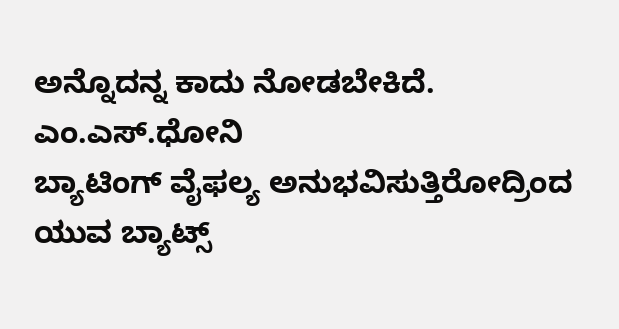ಅನ್ನೊದನ್ನ ಕಾದು ನೋಡಬೇಕಿದೆ. ಎಂ.ಎಸ್.ಧೋನಿ
ಬ್ಯಾಟಿಂಗ್ ವೈಫಲ್ಯ ಅನುಭವಿಸುತ್ತಿರೋದ್ರಿಂದ ಯುವ ಬ್ಯಾಟ್ಸ್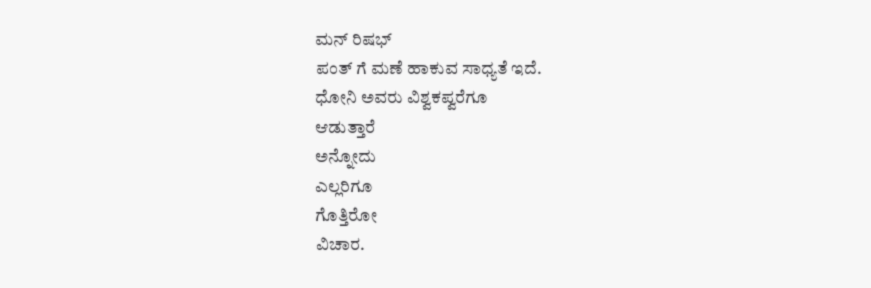ಮನ್ ರಿಷಭ್
ಪಂತ್ ಗೆ ಮಣೆ ಹಾಕುವ ಸಾಧ್ಯತೆ ಇದೆ.
ಧೋನಿ ಅವರು ವಿಶ್ವಕಪ್ವರೆಗೂ
ಆಡುತ್ತಾರೆ
ಅನ್ನೋದು
ಎಲ್ಲರಿಗೂ
ಗೊತ್ತಿರೋ
ವಿಚಾರ.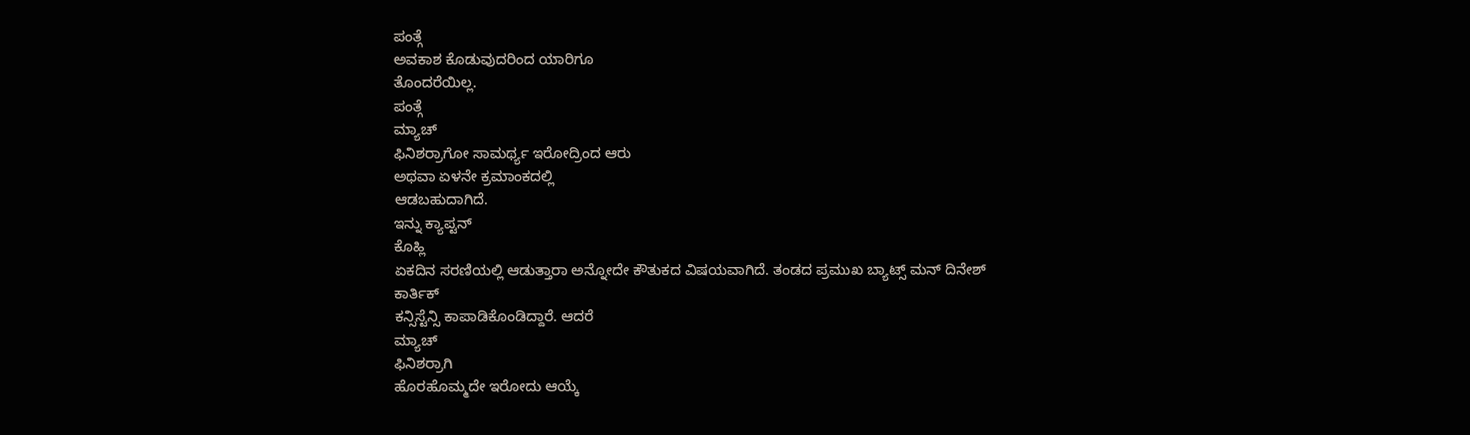ಪಂತ್ಗೆ
ಅವಕಾಶ ಕೊಡುವುದರಿಂದ ಯಾರಿಗೂ
ತೊಂದರೆಯಿಲ್ಲ.
ಪಂತ್ಗೆ
ಮ್ಯಾಚ್
ಫಿನಿಶರ್ರಾಗೋ ಸಾಮರ್ಥ್ಯ ಇರೋದ್ರಿಂದ ಆರು
ಅಥವಾ ಏಳನೇ ಕ್ರಮಾಂಕದಲ್ಲಿ
ಆಡಬಹುದಾಗಿದೆ.
ಇನ್ನು ಕ್ಯಾಪ್ಟನ್
ಕೊಹ್ಲಿ
ಏಕದಿನ ಸರಣಿಯಲ್ಲಿ ಆಡುತ್ತಾರಾ ಅನ್ನೋದೇ ಕೌತುಕದ ವಿಷಯವಾಗಿದೆ. ತಂಡದ ಪ್ರಮುಖ ಬ್ಯಾಟ್ಸ್ ಮನ್ ದಿನೇಶ್
ಕಾರ್ತಿಕ್
ಕನ್ಸಿಸ್ಟೆನ್ಸಿ ಕಾಪಾಡಿಕೊಂಡಿದ್ದಾರೆ. ಆದರೆ
ಮ್ಯಾಚ್
ಫಿನಿಶರ್ರಾಗಿ
ಹೊರಹೊಮ್ಮದೇ ಇರೋದು ಆಯ್ಕೆ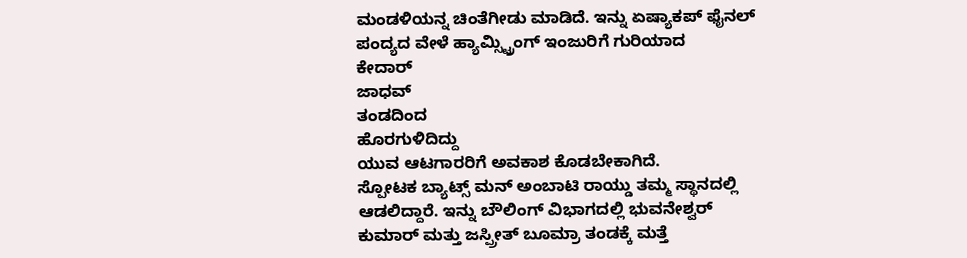ಮಂಡಳಿಯನ್ನ ಚಿಂತೆಗೀಡು ಮಾಡಿದೆ. ಇನ್ನು ಏಷ್ಯಾಕಪ್ ಫೈನಲ್ ಪಂದ್ಯದ ವೇಳೆ ಹ್ಯಾಮ್ಸ್ಟ್ರಿಂಗ್ ಇಂಜುರಿಗೆ ಗುರಿಯಾದ
ಕೇದಾರ್
ಜಾಧವ್
ತಂಡದಿಂದ
ಹೊರಗುಳಿದಿದ್ದು
ಯುವ ಆಟಗಾರರಿಗೆ ಅವಕಾಶ ಕೊಡಬೇಕಾಗಿದೆ.
ಸ್ಪೋಟಕ ಬ್ಯಾಟ್ಸ್ ಮನ್ ಅಂಬಾಟಿ ರಾಯ್ಡು ತಮ್ಮ ಸ್ಥಾನದಲ್ಲಿ ಆಡಲಿದ್ದಾರೆ. ಇನ್ನು ಬೌಲಿಂಗ್ ವಿಭಾಗದಲ್ಲಿ ಭುವನೇಶ್ವರ್ ಕುಮಾರ್ ಮತ್ತು ಜಸ್ಪ್ರೀತ್ ಬೂಮ್ರಾ ತಂಡಕ್ಕೆ ಮತ್ತೆ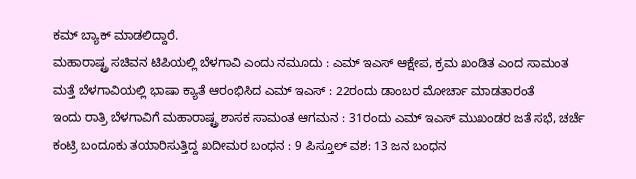ಕಮ್ ಬ್ಯಾಕ್ ಮಾಡಲಿದ್ದಾರೆ.
ಮಹಾರಾಷ್ಟ್ರ ಸಚಿವನ ಟಿಪಿಯಲ್ಲಿ ಬೆಳಗಾವಿ ಎಂದು ನಮೂದು : ಎಮ್ ಇಎಸ್ ಆಕ್ಷೇಪ, ಕ್ರಮ ಖಂಡಿತ ಎಂದ ಸಾಮಂತ
ಮತ್ತೆ ಬೆಳಗಾವಿಯಲ್ಲಿ ಭಾಷಾ ಕ್ಯಾತೆ ಆರಂಭಿಸಿದ ಎಮ್ ಇಎಸ್ : 22ರಂದು ಡಾಂಬರ ಮೋರ್ಚಾ ಮಾಡತಾರಂತೆ
ಇಂದು ರಾತ್ರಿ ಬೆಳಗಾವಿಗೆ ಮಹಾರಾಷ್ಟ್ರ ಶಾಸಕ ಸಾಮಂತ ಆಗಮನ : 31ರಂದು ಎಮ್ ಇಎಸ್ ಮುಖಂಡರ ಜತೆ ಸಭೆ, ಚರ್ಚೆ
ಕಂಟ್ರಿ ಬಂದೂಕು ತಯಾರಿಸುತ್ತಿದ್ದ ಖದೀಮರ ಬಂಧನ : 9 ಪಿಸ್ತೂಲ್ ವಶ: 13 ಜನ ಬಂಧನ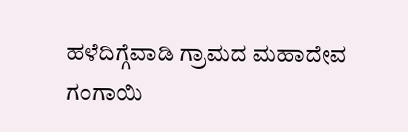ಹಳೆದಿಗ್ಗೆವಾಡಿ ಗ್ರಾಮದ ಮಹಾದೇವ ಗಂಗಾಯಿ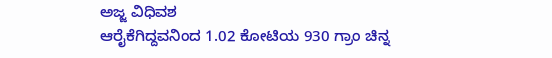ಅಜ್ಜ ವಿಧಿವಶ
ಆರೈಕೆಗಿದ್ದವನಿಂದ 1.02 ಕೋಟಿಯ 930 ಗ್ರಾಂ ಚಿನ್ನ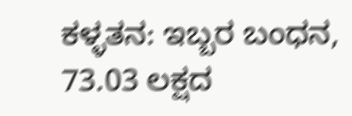ಕಳ್ಳತನ: ಇಬ್ಬರ ಬಂಧನ, 73.03 ಲಕ್ಷದ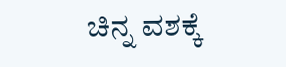ಚಿನ್ನ ವಶಕ್ಕೆ